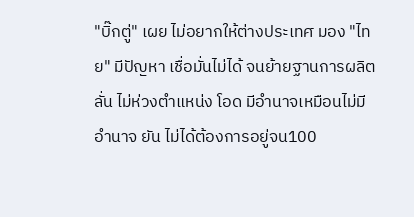"บิ๊กตู่" เผย ไม่อยากให้ต่างประเทศ มอง "ไทย" มีปัญหา เชื่อมั่นไม่ได้ จนย้ายฐานการผลิต ลั่น ไม่ห่วงตำแหน่ง โอด มีอำนาจเหมือนไม่มีอำนาจ ยัน ไม่ได้ต้องการอยู่จน100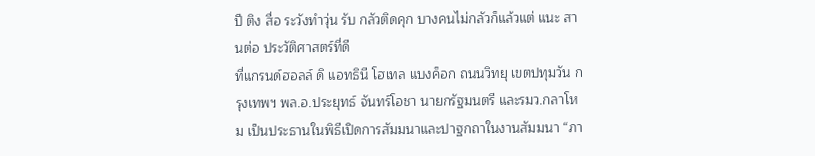ปี ติง สื่อ ระวังทำวุ่น รับ กลัวติดคุก บางคนไม่กลัวก็แล้วแต่ แนะ สานต่อ ประวัติศาสตร์ที่ดี
ที่แกรนด์ฮอลล์ ดิ แอทธินี โฮเทล แบงค็อก ถนนวิทยุ เขตปทุมวัน กรุงเทพฯ พล.อ.ประยุทธ์ จันทร์โอชา นายกรัฐมนตรี และรมว.กลาโหม เป็นประธานในพิธีเปิดการสัมมนาและปาฐกถาในงานสัมมนา “ภา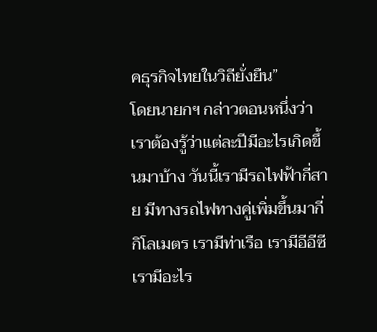คธุรกิจไทยในวิถียั่งยืน”
โดยนายกฯ กล่าวตอนหนึ่งว่า เราต้องรู้ว่าแต่ละปีมีอะไรเกิดขึ้นมาบ้าง วันนี้เรามีรถไฟฟ้ากี่สาย มีทางรถไฟทางคู่เพิ่มขึ้นมากี่กิโลเมตร เรามีท่าเรือ เรามีอีอีซี เรามีอะไร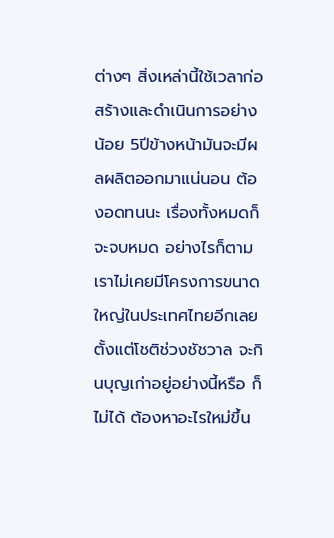ต่างๆ สิ่งเหล่านี้ใช้เวลาก่อสร้างและดำเนินการอย่างน้อย 5ปีข้างหน้ามันจะมีผลผลิตออกมาแน่นอน ต้องอดทนนะ เรื่องทั้งหมดก็จะจบหมด อย่างไรก็ตาม เราไม่เคยมีโครงการขนาดใหญ่ในประเทศไทยอีกเลยตั้งแต่โชติช่วงชัชวาล จะกินบุญเก่าอยู่อย่างนี้หรือ ก็ไม่ได้ ต้องหาอะไรใหม่ขึ้น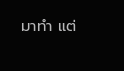มาทำ แต่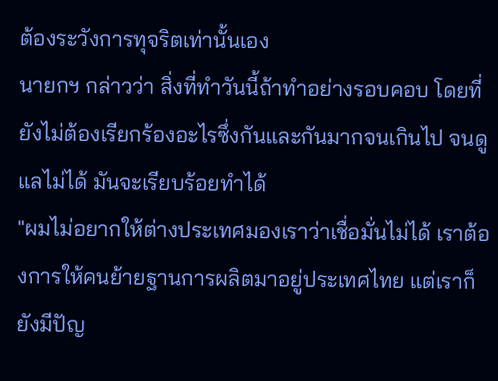ต้องระวังการทุจริตเท่านั้นเอง
นายกฯ กล่าวว่า สิ่งที่ทำวันนี้ถ้าทำอย่างรอบคอบ โดยที่ยังไม่ต้องเรียกร้องอะไรซึ่งกันและกันมากจนเกินไป จนดูแลไม่ได้ มันจะเรียบร้อยทำได้
"ผมไม่อยากให้ต่างประเทศมองเราว่าเชื่อมั่นไม่ได้ เราต้องการให้คนย้ายฐานการผลิตมาอยู่ประเทศไทย แต่เราก็ยังมีปัญ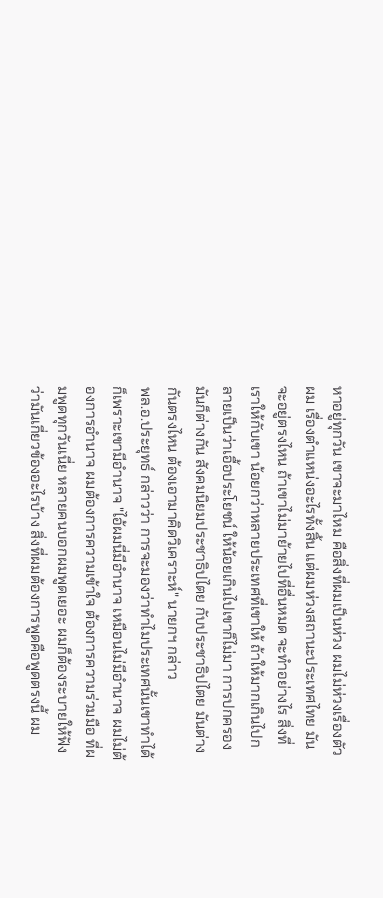หาอยู่ทุกวัน เขาจะมาไหม คือสิ่งที่ผมเป็นห่วง ผมไม่ห่วงเรื่องตัวผม เรื่องตำแหน่งอะไรทั้งสิ้น แต่ผมห่วงสถานะประเทศไทย มันจะอยู่ตรงไหน ถ้าเขาไม่มาย้ายไปที่อื่นหมด จะทำอย่างไร สิ่งที่เราให้กับเขา น้อยกว่าหลายประเทศที่เขาให้ ถ้าให้มากเกินไปกลายเป็นว่าเอื้อประโยชน์ ให้น้อยเกินไปเขาก็ไม่มา การปกครองมันก็ต่างกัน สังคมนิยมประชาธิปไตย กับประชาธิปไตย มันต่างกันตรงไหน ต้องเอามาคิดวิเคราะห์" นายกฯ กล่าว
พล.อ.ประยุทธ์ กล่าวว่า การจะมองว่าทำไมประเทศนั้นเขาทำได้ ก็เพราะเขามีอำนาจ "ไอ้ผมนี่มีอำนาจ เหมือนไม่มีอำนาจ ผมไม่ต้องการอำนาจ ผมต้องการความเข้าใจ ต้องการความร่วมมือ ที่ผมพูดทุกวันเนี่ย หลายคนบอกผมพูดเยอะ ผมก็ต้องระบายให้ฟังว่ามันเกี่ยวข้องอะไรบ้าง สิ่งที่ผมต้องการพูดคือพูดตรงนี้ ผม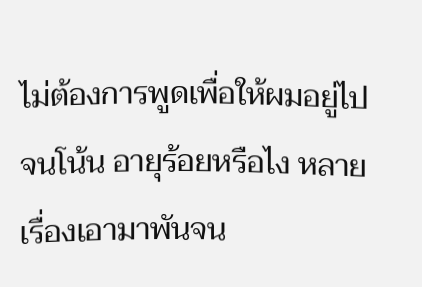ไม่ต้องการพูดเพื่อให้ผมอยู่ไปจนโน้น อายุร้อยหรือไง หลายเรื่องเอามาพันจน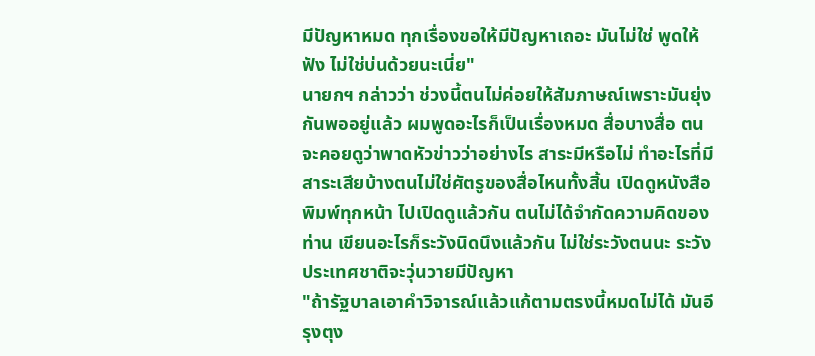มีปัญหาหมด ทุกเรื่องขอให้มีปัญหาเถอะ มันไม่ใช่ พูดให้ฟัง ไม่ใช่บ่นด้วยนะเนี่ย"
นายกฯ กล่าวว่า ช่วงนี้ตนไม่ค่อยให้สัมภาษณ์เพราะมันยุ่งกันพออยู่แล้ว ผมพูดอะไรก็เป็นเรื่องหมด สื่อบางสื่อ ตนจะคอยดูว่าพาดหัวข่าวว่าอย่างไร สาระมีหรือไม่ ทำอะไรที่มีสาระเสียบ้างตนไม่ใช่ศัตรูของสื่อไหนทั้งสิ้น เปิดดูหนังสือพิมพ์ทุกหน้า ไปเปิดดูแล้วกัน ตนไม่ได้จำกัดความคิดของท่าน เขียนอะไรก็ระวังนิดนึงแล้วกัน ไม่ใช่ระวังตนนะ ระวังประเทศชาติจะวุ่นวายมีปัญหา
"ถ้ารัฐบาลเอาคำวิจารณ์แล้วแก้ตามตรงนี้หมดไม่ได้ มันอีรุงตุง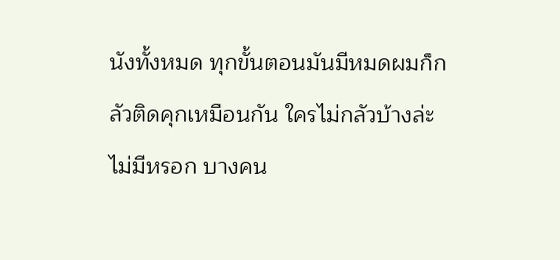นังทั้งหมด ทุกขั้นตอนมันมีหมดผมก็กลัวติดคุกเหมือนกัน ใครไม่กลัวบ้างล่ะ ไม่มีหรอก บางคน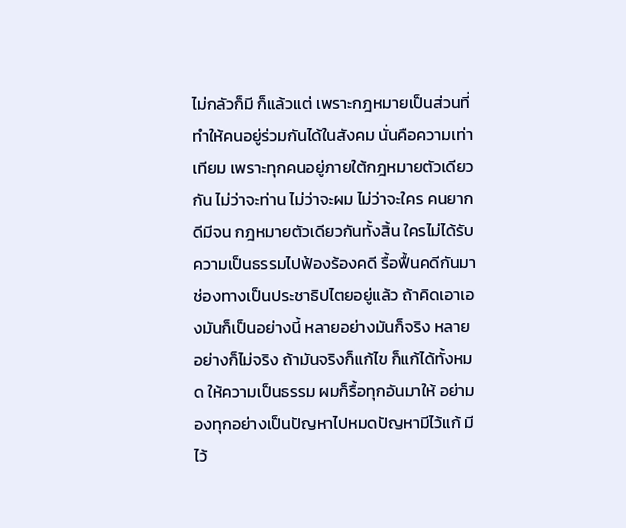ไม่กลัวก็มี ก็แล้วแต่ เพราะกฎหมายเป็นส่วนที่ทำให้คนอยู่ร่วมกันได้ในสังคม นั่นคือความเท่าเทียม เพราะทุกคนอยู่ภายใต้กฎหมายตัวเดียวกัน ไม่ว่าจะท่าน ไม่ว่าจะผม ไม่ว่าจะใคร คนยากดีมีจน กฎหมายตัวเดียวกันทั้งสิ้น ใครไม่ได้รับความเป็นธรรมไปฟ้องร้องคดี รื้อฟื้นคดีกันมา ช่องทางเป็นประชาธิปไตยอยู่แล้ว ถ้าคิดเอาเองมันก็เป็นอย่างนี้ หลายอย่างมันก็จริง หลายอย่างก็ไม่จริง ถ้ามันจริงก็แก้ไข ก็แก้ได้ทั้งหมด ให้ความเป็นธรรม ผมก็รื้อทุกอันมาให้ อย่ามองทุกอย่างเป็นปัญหาไปหมดปัญหามีไว้แก้ มีไว้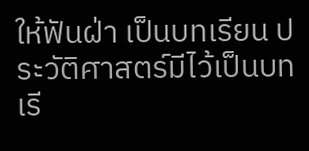ให้ฟันฝ่า เป็นบทเรียน ประวัติศาสตร์มีไว้เป็นบทเรี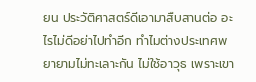ยน ประวัติศาสตร์ดีเอามาสืบสานต่อ อะไรไม่ดีอย่าไปทำอีก ทำไมต่างประเทศพยายามไม่ทะเลาะกัน ไม่ใช้อาวุธ เพราะเขา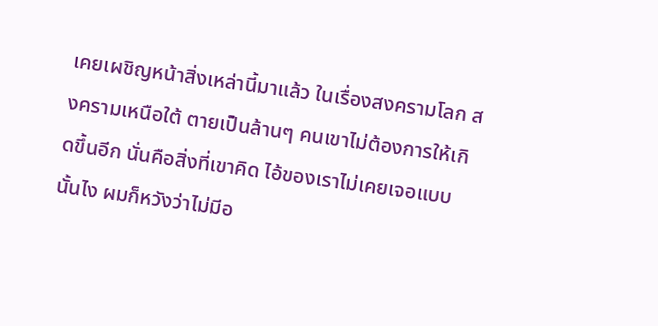เคยเผชิญหน้าสิ่งเหล่านี้มาแล้ว ในเรื่องสงครามโลก สงครามเหนือใต้ ตายเป็นล้านๆ คนเขาไม่ต้องการให้เกิดขึ้นอีก นั่นคือสิ่งที่เขาคิด ไอ้ของเราไม่เคยเจอแบบนั้นไง ผมก็หวังว่าไม่มีอ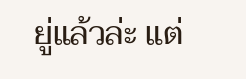ยู่แล้วล่ะ แต่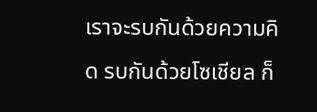เราจะรบกันด้วยความคิด รบกันด้วยโซเชียล ก็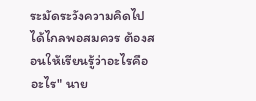ระมัดระวังความคิดไปได้ไกลพอสมควร ต้องสอนให้เรียนรู้ว่าอะไรคืออะไร" นาย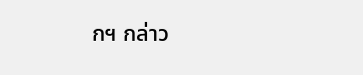กฯ กล่าว